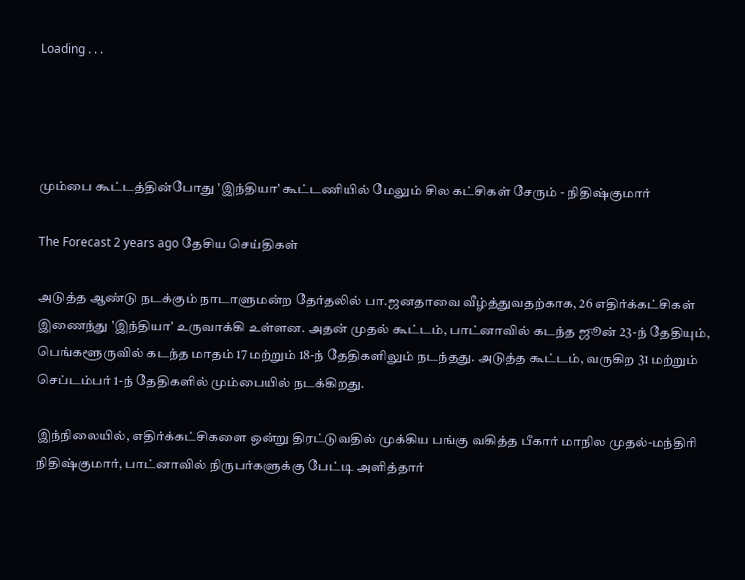Loading . . .




மும்பை கூட்டத்தின்போது 'இந்தியா' கூட்டணியில் மேலும் சில கட்சிகள் சேரும் - நிதிஷ்குமார்

The Forecast 2 years ago தேசிய செய்திகள்

அடுத்த ஆண்டு நடக்கும் நாடாளுமன்ற தேர்தலில் பா.ஜனதாவை வீழ்த்துவதற்காக, 26 எதிர்க்கட்சிகள் இணைந்து 'இந்தியா' உருவாக்கி உள்ளன. அதன் முதல் கூட்டம், பாட்னாவில் கடந்த ஜூன் 23-ந் தேதியும், பெங்களூருவில் கடந்த மாதம் 17 மற்றும் 18-ந் தேதிகளிலும் நடந்தது. அடுத்த கூட்டம், வருகிற 31 மற்றும் செப்டம்பர் 1-ந் தேதிகளில் மும்பையில் நடக்கிறது.

இந்நிலையில், எதிர்க்கட்சிகளை ஒன்று திரட்டுவதில் முக்கிய பங்கு வகித்த பீகார் மாநில முதல்-மந்திரி நிதிஷ்குமார், பாட்னாவில் நிருபர்களுக்கு பேட்டி அளித்தார்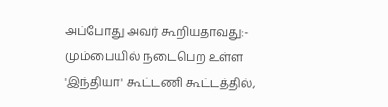அப்போது அவர் கூறியதாவது:- மும்பையில் நடைபெற உள்ள 'இந்தியா' கூட்டணி கூட்டத்தில்,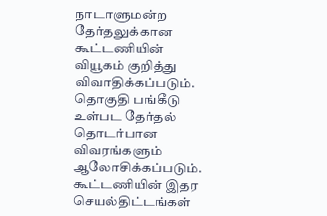நாடாளுமன்ற தேர்தலுக்கான கூட்டணியின் வியூகம் குறித்து விவாதிக்கப்படும். தொகுதி பங்கீடு உள்பட தேர்தல் தொடர்பான விவரங்களும் ஆலோசிக்கப்படும். கூட்டணியின் இதர செயல்திட்டங்கள்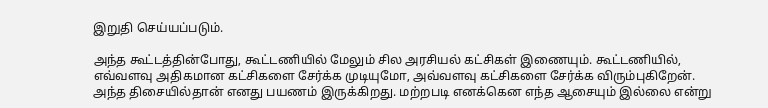இறுதி செய்யப்படும்.

அந்த கூட்டத்தின்போது, கூட்டணியில் மேலும் சில அரசியல் கட்சிகள் இணையும். கூட்டணியில், எவ்வளவு அதிகமான கட்சிகளை சேர்க்க முடியுமோ, அவ்வளவு கட்சிகளை சேர்க்க விரும்புகிறேன். அந்த திசையில்தான் எனது பயணம் இருக்கிறது. மற்றபடி எனக்கென எந்த ஆசையும் இல்லை என்று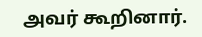அவர் கூறினார்.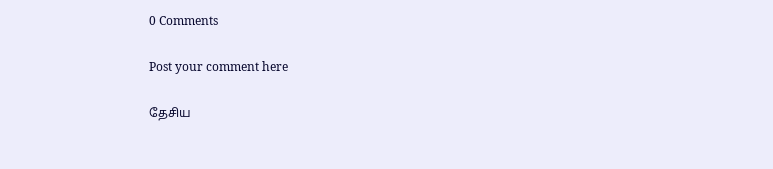0 Comments

Post your comment here

தேசிய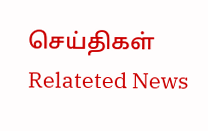செய்திகள் Relateted News